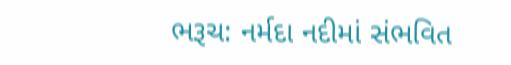ભરૂચ: નર્મદા નદીમાં સંભવિત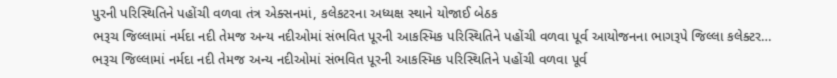પુરની પરિસ્થિતિને પહોંચી વળવા તંત્ર એક્સનમાં, કલેકટરના અધ્યક્ષ સ્થાને યોજાઈ બેઠક
ભરૂચ જિલ્લામાં નર્મદા નદી તેમજ અન્ય નદીઓમાં સંભવિત પૂરની આકસ્મિક પરિસ્થિતિને પહોંચી વળવા પૂર્વ આયોજનના ભાગરૂપે જિલ્લા કલેક્ટર…
ભરૂચ જિલ્લામાં નર્મદા નદી તેમજ અન્ય નદીઓમાં સંભવિત પૂરની આકસ્મિક પરિસ્થિતિને પહોંચી વળવા પૂર્વ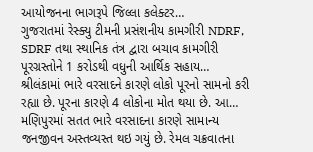આયોજનના ભાગરૂપે જિલ્લા કલેક્ટર…
ગુજરાતમાં રેસ્ક્યુ ટીમની પ્રસંશનીય કામગીરી NDRF, SDRF તથા સ્થાનિક તંત્ર દ્વારા બચાવ કામગીરી પૂરગ્રસ્તોને 1 કરોડથી વધુની આર્થિક સહાય…
શ્રીલંકામાં ભારે વરસાદને કારણે લોકો પૂરનો સામનો કરી રહ્યા છે. પૂરના કારણે 4 લોકોના મોત થયા છે. આ…
મણિપુરમાં સતત ભારે વરસાદના કારણે સામાન્ય જનજીવન અસ્તવ્યસ્ત થઇ ગયું છે. રેમલ ચક્રવાતના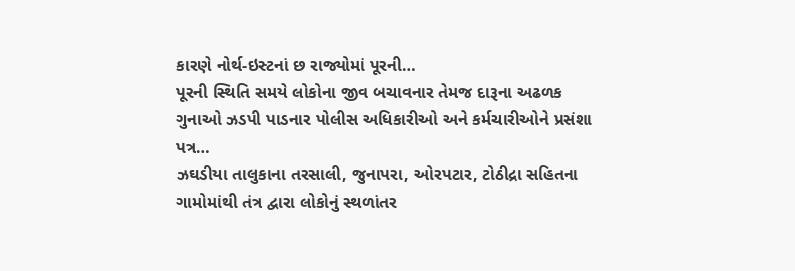કારણે નોર્થ-ઇસ્ટનાં છ રાજ્યોમાં પૂરની…
પૂરની સ્થિતિ સમયે લોકોના જીવ બચાવનાર તેમજ દારૂના અઢળક ગુનાઓ ઝડપી પાડનાર પોલીસ અધિકારીઓ અને કર્મચારીઓને પ્રસંશા પત્ર…
ઝઘડીયા તાલુકાના તરસાલી, જુનાપરા, ઓરપટાર, ટોઠીદ્રા સહિતના ગામોમાંથી તંત્ર દ્વારા લોકોનું સ્થળાંતર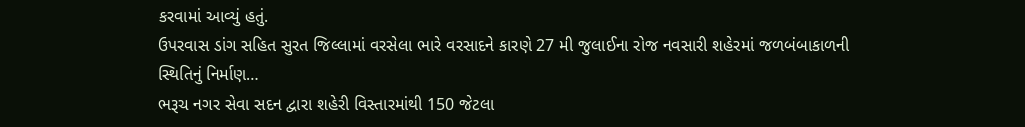કરવામાં આવ્યું હતું.
ઉપરવાસ ડાંગ સહિત સુરત જિલ્લામાં વરસેલા ભારે વરસાદને કારણે 27 મી જુલાઈના રોજ નવસારી શહેરમાં જળબંબાકાળની સ્થિતિનું નિર્માણ…
ભરૂચ નગર સેવા સદન દ્વારા શહેરી વિસ્તારમાંથી 150 જેટલા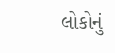લોકોનું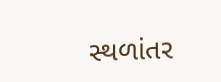સ્થળાંતર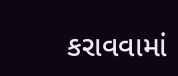કરાવવામાં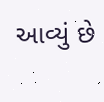આવ્યું છે